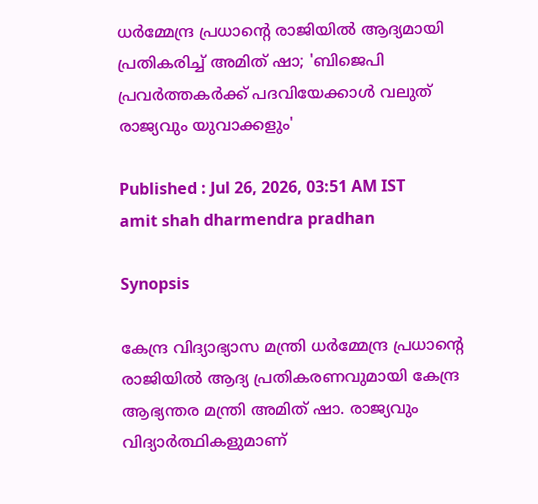ധർമ്മേന്ദ്ര പ്രധാന്റെ രാജിയിൽ ആദ്യമായി പ്രതികരിച്ച് അമിത് ഷാ; 'ബിജെപി പ്രവര്‍ത്തകര്‍ക്ക് പദവിയേക്കാൾ വലുത് രാജ്യവും യുവാക്കളും'

Published : Jul 26, 2026, 03:51 AM IST
amit shah dharmendra pradhan

Synopsis

കേന്ദ്ര വിദ്യാഭ്യാസ മന്ത്രി ധർമ്മേന്ദ്ര പ്രധാന്റെ രാജിയിൽ ആദ്യ പ്രതികരണവുമായി കേന്ദ്ര ആഭ്യന്തര മന്ത്രി അമിത് ഷാ. രാജ്യവും വിദ്യാർത്ഥികളുമാണ്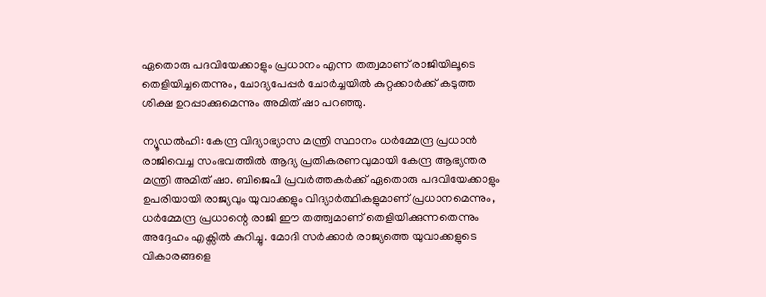ഏതൊരു പദവിയേക്കാളും പ്രധാനം എന്ന തത്വമാണ് രാജിയിലൂടെ തെളിയിച്ചതെന്നും, ചോദ്യപേപ്പർ ചോർച്ചയിൽ കുറ്റക്കാർക്ക് കടുത്ത ശിക്ഷ ഉറപ്പാക്കുമെന്നും അമിത് ഷാ പറഞ്ഞു.

ന്യൂഡൽഹി: കേന്ദ്ര വിദ്യാഭ്യാസ മന്ത്രി സ്ഥാനം ധർമ്മേന്ദ്ര പ്രധാൻ രാജിവെച്ച സംഭവത്തിൽ ആദ്യ പ്രതികരണവുമായി കേന്ദ്ര ആഭ്യന്തര മന്ത്രി അമിത് ഷാ. ബിജെപി പ്രവർത്തകർക്ക് ഏതൊരു പദവിയേക്കാളും ഉപരിയായി രാജ്യവും യുവാക്കളും വിദ്യാർത്ഥികളുമാണ് പ്രധാനമെന്നും, ധർമ്മേന്ദ്ര പ്രധാന്റെ രാജി ഈ തത്ത്വമാണ് തെളിയിക്കുന്നതെന്നും അദ്ദേഹം എക്സിൽ കുറിച്ചു. മോദി സർക്കാർ രാജ്യത്തെ യുവാക്കളുടെ വികാരങ്ങളെ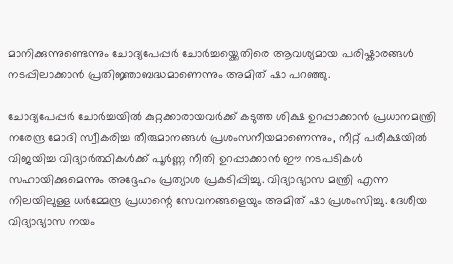മാനിക്കുന്നുണ്ടെന്നും ചോദ്യപേപ്പർ ചോർച്ചയ്ക്കെതിരെ ആവശ്യമായ പരിഷ്കാരങ്ങൾ നടപ്പിലാക്കാൻ പ്രതിജ്ഞാബദ്ധമാണെന്നും അമിത് ഷാ പറഞ്ഞു.

ചോദ്യപേപ്പർ ചോർച്ചയിൽ കുറ്റക്കാരായവർക്ക് കടുത്ത ശിക്ഷ ഉറപ്പാക്കാൻ പ്രധാനമന്ത്രി നരേന്ദ്ര മോദി സ്വീകരിച്ച തീരുമാനങ്ങൾ പ്രശംസനീയമാണെന്നും, നീറ്റ് പരീക്ഷയിൽ വിജയിച്ച വിദ്യാർത്ഥികൾക്ക് പൂർണ്ണ നീതി ഉറപ്പാക്കാൻ ഈ നടപടികൾ സഹായിക്കുമെന്നും അദ്ദേഹം പ്രത്യാശ പ്രകടിപ്പിച്ചു. വിദ്യാഭ്യാസ മന്ത്രി എന്ന നിലയിലുള്ള ധർമ്മേന്ദ്ര പ്രധാന്റെ സേവനങ്ങളെയും അമിത് ഷാ പ്രശംസിച്ചു. ദേശീയ വിദ്യാഭ്യാസ നയം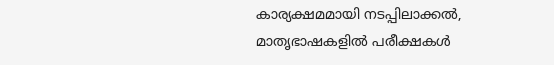കാര്യക്ഷമമായി നടപ്പിലാക്കൽ, മാതൃഭാഷകളിൽ പരീക്ഷകൾ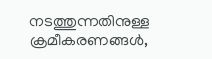നടത്തുന്നതിനുള്ള ക്രമീകരണങ്ങൾ,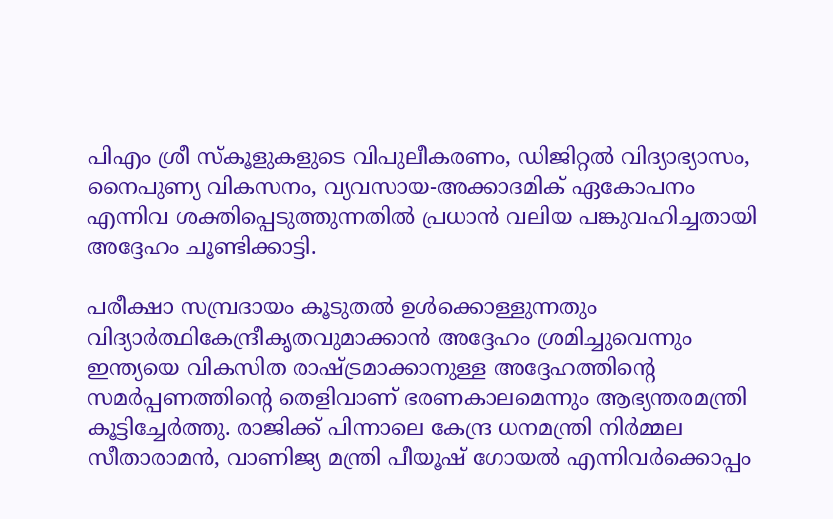പിഎം ശ്രീ സ്കൂളുകളുടെ വിപുലീകരണം, ഡിജിറ്റൽ വിദ്യാഭ്യാസം, നൈപുണ്യ വികസനം, വ്യവസായ-അക്കാദമിക് ഏകോപനം എന്നിവ ശക്തിപ്പെടുത്തുന്നതിൽ പ്രധാൻ വലിയ പങ്കുവഹിച്ചതായി അദ്ദേഹം ചൂണ്ടിക്കാട്ടി.

പരീക്ഷാ സമ്പ്രദായം കൂടുതൽ ഉൾക്കൊള്ളുന്നതും വിദ്യാർത്ഥികേന്ദ്രീകൃതവുമാക്കാൻ അദ്ദേഹം ശ്രമിച്ചുവെന്നും ഇന്ത്യയെ വികസിത രാഷ്ട്രമാക്കാനുള്ള അദ്ദേഹത്തിന്റെ സമർപ്പണത്തിന്റെ തെളിവാണ് ഭരണകാലമെന്നും ആഭ്യന്തരമന്ത്രി കൂട്ടിച്ചേർത്തു. രാജിക്ക് പിന്നാലെ കേന്ദ്ര ധനമന്ത്രി നിർമ്മല സീതാരാമൻ, വാണിജ്യ മന്ത്രി പീയൂഷ് ഗോയൽ എന്നിവർക്കൊപ്പം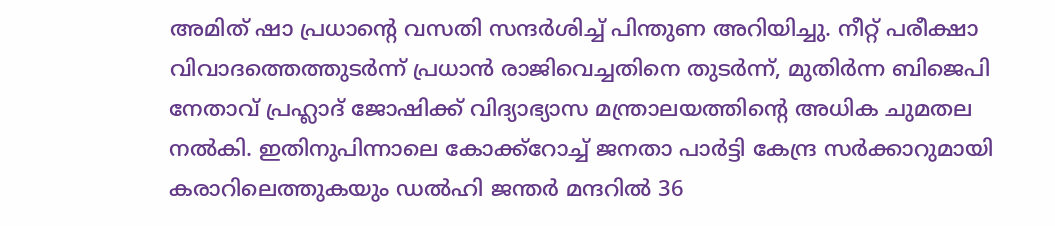അമിത് ഷാ പ്രധാന്റെ വസതി സന്ദർശിച്ച് പിന്തുണ അറിയിച്ചു. നീറ്റ് പരീക്ഷാ വിവാദത്തെത്തുടർന്ന് പ്രധാൻ രാജിവെച്ചതിനെ തുടർന്ന്, മുതിർന്ന ബിജെപി നേതാവ് പ്രഹ്ലാദ് ജോഷിക്ക് വിദ്യാഭ്യാസ മന്ത്രാലയത്തിന്റെ അധിക ചുമതല നൽകി. ഇതിനുപിന്നാലെ കോക്ക്റോച്ച് ജനതാ പാർട്ടി കേന്ദ്ര സർക്കാറുമായി കരാറിലെത്തുകയും ഡൽഹി ജന്തർ മന്ദറിൽ 36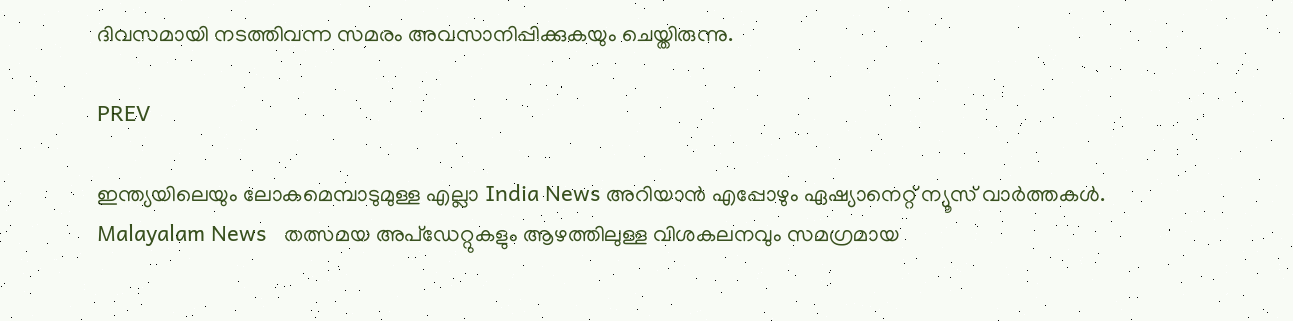ദിവസമായി നടത്തിവന്ന സമരം അവസാനിപ്പിക്കുകയും ചെയ്തിരുന്നു.

PREV

ഇന്ത്യയിലെയും ലോകമെമ്പാടുമുള്ള എല്ലാ India News അറിയാൻ എപ്പോഴും ഏഷ്യാനെറ്റ് ന്യൂസ് വാർത്തകൾ. Malayalam News   തത്സമയ അപ്‌ഡേറ്റുകളും ആഴത്തിലുള്ള വിശകലനവും സമഗ്രമായ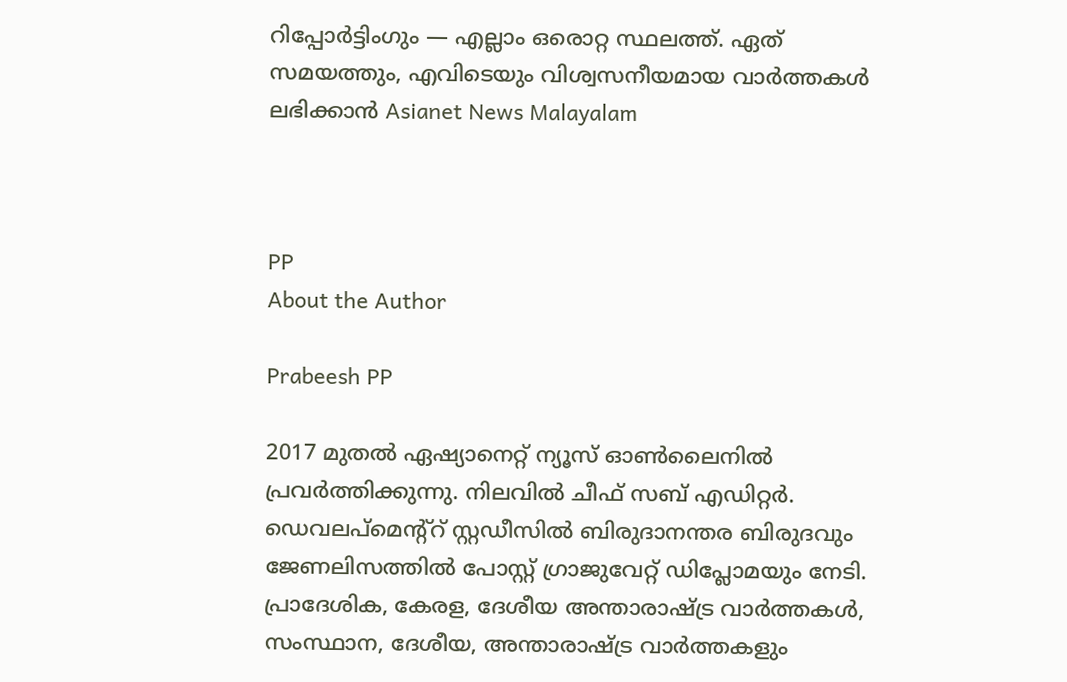റിപ്പോർട്ടിംഗും — എല്ലാം ഒരൊറ്റ സ്ഥലത്ത്. ഏത് സമയത്തും, എവിടെയും വിശ്വസനീയമായ വാർത്തകൾ ലഭിക്കാൻ Asianet News Malayalam



PP
About the Author

Prabeesh PP

2017 മുതല്‍ ഏഷ്യാനെറ്റ് ന്യൂസ് ഓണ്‍ലൈനില്‍ പ്രവര്‍ത്തിക്കുന്നു. നിലവില്‍ ചീഫ് സബ് എഡിറ്റര്‍. ഡെവലപ്മെന്റ്റ് സ്റ്റഡീസിൽ ബിരുദാനന്തര ബിരുദവും ജേണലിസത്തില്‍ പോസ്റ്റ് ഗ്രാജുവേറ്റ് ഡിപ്ലോമയും നേടി. പ്രാദേശിക, കേരള, ദേശീയ അന്താരാഷ്ട്ര വാർത്തകൾ, സംസ്ഥാന, ദേശീയ, അന്താരാഷ്ട്ര വാര്‍ത്തകളും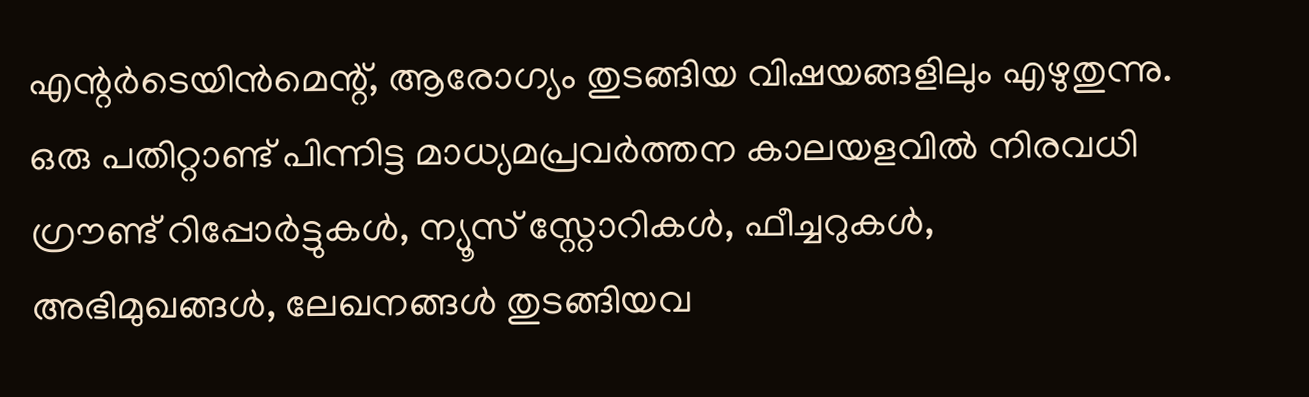എന്റര്‍ടെയിന്‍മെന്റ്, ആരോഗ്യം തുടങ്ങിയ വിഷയങ്ങളിലും എഴുതുന്നു. ഒരു പതിറ്റാണ്ട് പിന്നിട്ട മാധ്യമപ്രവര്‍ത്തന കാലയളവില്‍ നിരവധി ഗ്രൗണ്ട് റിപ്പോര്‍ട്ടുകള്‍, ന്യൂസ് സ്റ്റോറികള്‍, ഫീച്ചറുകള്‍, അഭിമുഖങ്ങള്‍, ലേഖനങ്ങള്‍ തുടങ്ങിയവ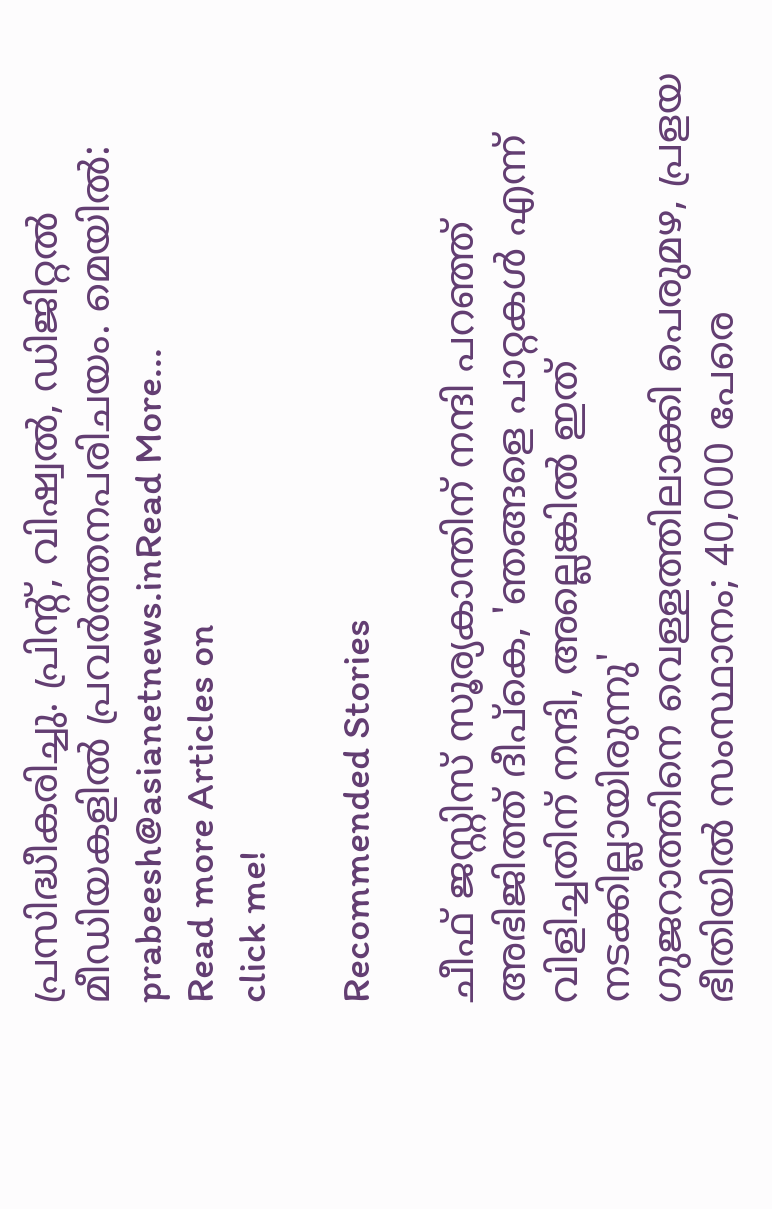പ്രസിദ്ധീകരിച്ചു. പ്രിന്റ്, വിഷ്വല്‍, ഡിജിറ്റല്‍ മീഡിയകളില്‍ പ്രവര്‍ത്തനപരിചയം. മെയില്‍: prabeesh@asianetnews.inRead More...
Read more Articles on
click me!

Recommended Stories

ചീഫ് ജസ്റ്റിസ് സൂര്യകാന്തിന് നന്ദി പറഞ്ഞ് അഭിജിത്ത് ദീപ്കെ, 'ഞങ്ങളെ പാറ്റകൾ എന്ന് വിളിച്ചതിന് നന്ദി, അല്ലെങ്കിൽ ഇത് നടക്കില്ലായിരുന്നു'
ഗുജറാത്തിനെ വെള്ളത്തിലാക്കി പെരുമഴ, പ്രളയ ഭീതിയിൽ സംസ്ഥാനം; 40,000 പേരെ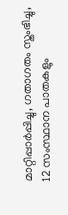മാറ്റിപ്പാർപ്പിച്ചു, ഗതാഗതം സ്തംഭിച്ചു, 12 സംസ്ഥാന പാതകളും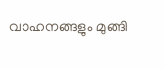വാഹനങ്ങളും മുങ്ങി